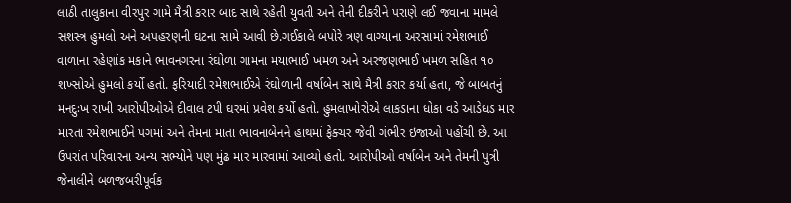લાઠી તાલુકાના વીરપુર ગામે મૈત્રી કરાર બાદ સાથે રહેતી યુવતી અને તેની દીકરીને પરાણે લઈ જવાના મામલે સશસ્ત્ર હુમલો અને અપહરણની ઘટના સામે આવી છે.ગઈકાલે બપોરે ત્રણ વાગ્યાના અરસામાં રમેશભાઈ વાળાના રહેણાંક મકાને ભાવનગરના રંઘોળા ગામના મયાભાઈ ખમળ અને અરજણભાઈ ખમળ સહિત ૧૦ શખ્સોએ હુમલો કર્યો હતો. ફરિયાદી રમેશભાઈએ રંઘોળાની વર્ષાબેન સાથે મૈત્રી કરાર કર્યા હતા, જે બાબતનું મનદુઃખ રાખી આરોપીઓએ દીવાલ ટપી ઘરમાં પ્રવેશ કર્યો હતો. હુમલાખોરોએ લાકડાના ધોકા વડે આડેધડ માર મારતા રમેશભાઈને પગમાં અને તેમના માતા ભાવનાબેનને હાથમાં ફેક્ચર જેવી ગંભીર ઇજાઓ પહોંચી છે. આ ઉપરાંત પરિવારના અન્ય સભ્યોને પણ મુંઢ માર મારવામાં આવ્યો હતો. આરોપીઓ વર્ષાબેન અને તેમની પુત્રી જેનાલીને બળજબરીપૂર્વક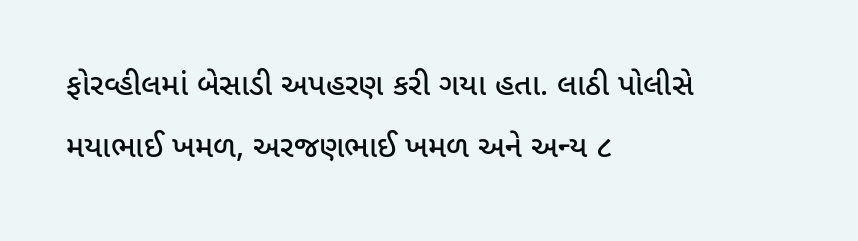ફોરવ્હીલમાં બેસાડી અપહરણ કરી ગયા હતા. લાઠી પોલીસે મયાભાઈ ખમળ, અરજણભાઈ ખમળ અને અન્ય ૮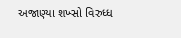અજાણ્યા શખ્સો વિરુધ્ધ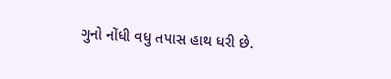ગુનો નોંધી વધુ તપાસ હાથ ધરી છે.